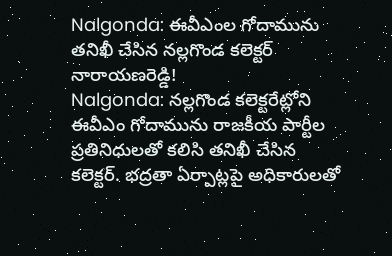Nalgonda: ఈవీఎంల గోదామును తనిఖీ చేసిన నల్లగొండ కలెక్టర్ నారాయణరెడ్డి!
Nalgonda: నల్లగొండ కలెక్టరేట్లోని ఈవీఎం గోదామును రాజకీయ పార్టీల ప్రతినిధులతో కలిసి తనిఖీ చేసిన కలెక్టర్. భద్రతా ఏర్పాట్లపై అధికారులతో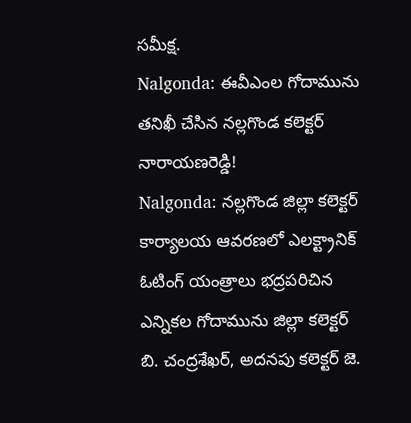సమీక్ష.
Nalgonda: ఈవీఎంల గోదామును తనిఖీ చేసిన నల్లగొండ కలెక్టర్ నారాయణరెడ్డి!
Nalgonda: నల్లగొండ జిల్లా కలెక్టర్ కార్యాలయ ఆవరణలో ఎలక్ట్రానిక్ ఓటింగ్ యంత్రాలు భద్రపరిచిన ఎన్నికల గోదామును జిల్లా కలెక్టర్ బి. చంద్రశేఖర్, అదనపు కలెక్టర్ జె.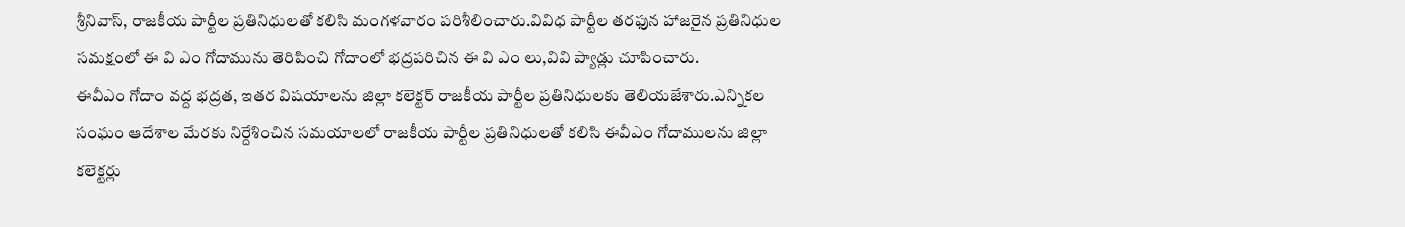శ్రీనివాస్, రాజకీయ పార్టీల ప్రతినిధులతో కలిసి మంగళవారం పరిశీలించారు.వివిధ పార్టీల తరఫున హాజరైన ప్రతినిధుల సమక్షంలో ఈ వి ఎం గోదామును తెరిపించి గోదాంలో భద్రపరిచిన ఈ వి ఎం లు,వివి ప్యాడ్లు చూపించారు.
ఈవీఎం గోదాం వద్ద భద్రత, ఇతర విషయాలను జిల్లా కలెక్టర్ రాజకీయ పార్టీల ప్రతినిధులకు తెలియజేశారు.ఎన్నికల సంఘం ఆదేశాల మేరకు నిర్దేశించిన సమయాలలో రాజకీయ పార్టీల ప్రతినిధులతో కలిసి ఈవీఎం గోదాములను జిల్లా కలెక్టర్లు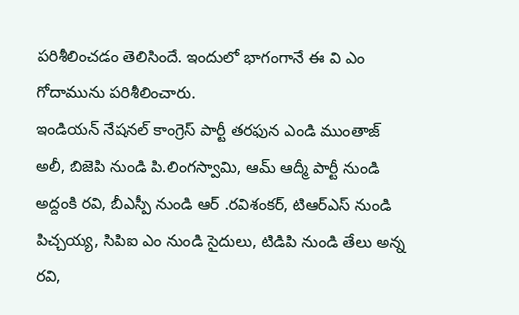పరిశీలించడం తెలిసిందే. ఇందులో భాగంగానే ఈ వి ఎం గోదామును పరిశీలించారు.
ఇండియన్ నేషనల్ కాంగ్రెస్ పార్టీ తరఫున ఎండి ముంతాజ్ అలీ, బిజెపి నుండి పి.లింగస్వామి, ఆమ్ ఆద్మీ పార్టీ నుండి అద్దంకి రవి, బీఎస్పీ నుండి ఆర్ .రవిశంకర్, టిఆర్ఎస్ నుండి పిచ్చయ్య, సిపిఐ ఎం నుండి సైదులు, టిడిపి నుండి తేలు అన్న రవి,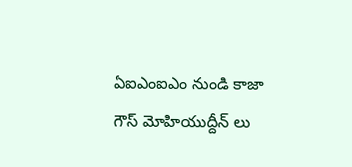ఏఐఎంఐఎం నుండి కాజా గౌస్ మోహియుద్దీన్ లు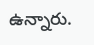ఉన్నారు.